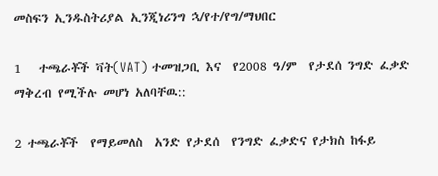መስፍን ኢንዱስትሪያል ኢንጂነሪንግ ኋ/የተ/የግ/ማህበር

1   ተጫራቾች ቫት(VAT) ተመዝጋቢ እና  የ2008 ዓ/ም  የታደሰ ንግድ ፈቃድ ማቅረብ የሚችሉ መሆነ አለባቸዉ::

2 ተጫራቾች  የማይመለስ  አንድ የታደሰ  የንግድ ፈቃድና የታክስ ከፋይ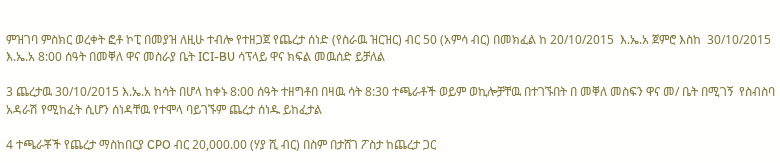ምዝገባ ምስክር ወረቀት ፎቶ ኮፒ በመያዝ ለዚሁ ተብሎ የተዘጋጀ የጨረታ ሰነድ (የስራዉ ዝርዝር) ብር 50 (አምሳ ብር) በመክፈል ከ 20/10/2015  እ.ኤ.አ ጀምሮ እስከ  30/10/2015 እ.ኤ.አ 8:00 ሰዓት በመቐለ ዋና መስራያ ቤት ICI-BU ሳፕላይ ዋና ክፍል መዉሰድ ይቻለል

3 ጨረታዉ 30/10/2015 እ.ኤ.አ ከሳት በሆላ ከቀኑ 8:00 ሰዓት ተዘግቶበ በዛዉ ሳት 8:30 ተጫራቶች ወይም ወኪሎቻቸዉ በተገኙበት በ መቐለ መስፍን ዋና መ/ ቤት በሚገኝ  የስብስባ አዳራሽ የሚከፈት ሲሆን ሰነዳቸዉ የተሞላ ባይገኙም ጨረታ ሰነዱ ይከፈታል

4 ተጫራቾች የጨረታ ማስከበርያ CPO ብር 20,000.00 (ሃያ ሺ ብር) በስም በታሸገ ፖስታ ከጨረታ ጋር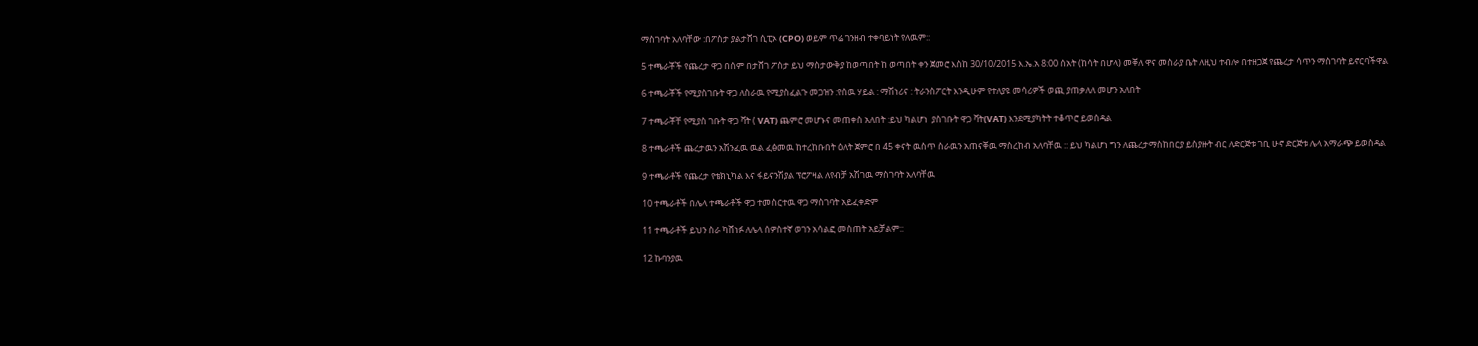ማስገባት አለባቸው :በፖስታ ያልታሸገ ሲፒኦ (CPO) ወይም ጥሬ ገንዘብ ተቀባይነት የለዉም::

5 ተጫራቾች የጨረታ ዋጋ በሰም በታሸገ ፖስታ ይህ ማስታውቅያ ከወጣበት ከ ወጣበት ቀን ጀመሮ እስከ 30/10/2015 እ.ኤ.አ 8:00 ሰአት (ከሳት በሆላ) መቐለ ዋና መስራያ ቤት ለዚህ ተብሎ በተዘጋጀ የጨረታ ሳጥን ማስገባት ይኖርባችዋል

6 ተጫራቾች የሚያስገቡት ዋጋ ለስራዉ የሚያስፈልጉ መጋዝን :የሰዉ ሃይል : ማሽነሪና : ትራንስፖርት እንዲሁም የተለያዩ መሳሪዎች ወጪ ያጠቃለለ መሆን አለበት

7 ተጫራቾቸ የሚያስ ገቡት ዋጋ ቫት ( VAT) ጨምሮ መሆኑና መጠቀስ አለበት :ይህ ካልሆነ  ያስገቡት ዋጋ ቫት(VAT) እንደሚያካትት ተቆጥሮ ይወሰዳል

8 ተጫራቶች ጨረታዉን አሽንፈዉ ዉል ፈፅመዉ ከተረከቡበት ዕለት ጀምሮ በ 45 ቀናት ዉስጥ ስራዉን አጠናቐዉ ማስረከብ አለባቸዉ :: ይህ ካልሆነ ግን ለጨረታማስከበርያ ይስያዙት ብር ለድርጅቱ ገቢ ሁኖ ድርጅቱ ሌላ አማራጭ ይወስዳል

9 ተጫራቶች የጨረታ የቴክኒካል እና ፋይናንሽያል ፕሮፖዛል ለየብቻ አሽገዉ ማስገባት አለባቸዉ

10 ተጫራቶች በሌላ ተጫራቶች ዋጋ ተመስርተዉ ዋጋ ማስገባት አይፈቀድም

11 ተጫራቶች ይህን ስራ ካሸነፉ ለሌላ ሰዎስተኛ ወገን አሳልፎ መስጠት አይቻልም::

12 ኩባንያዉ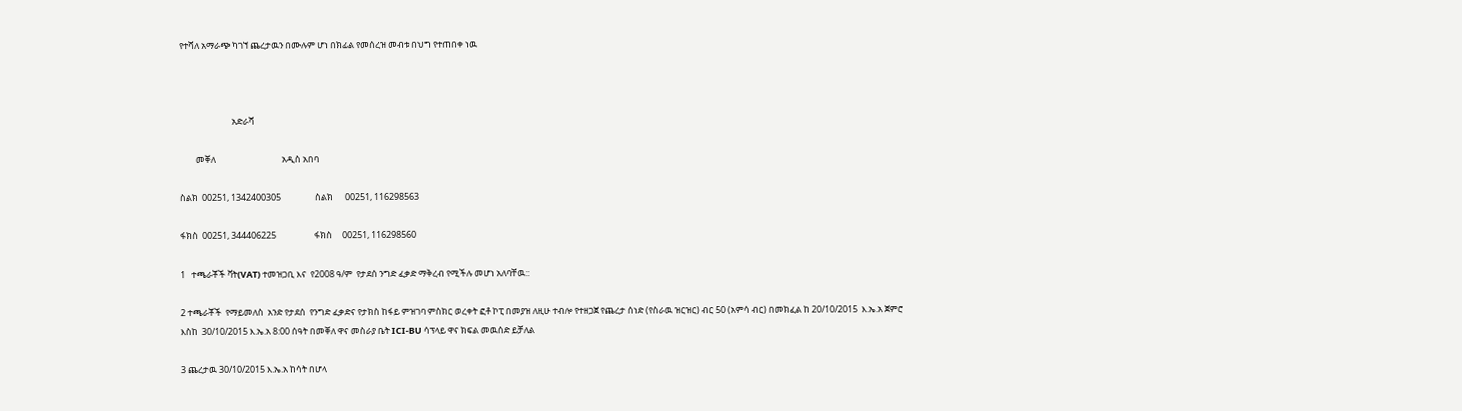የተሻለ አማራጭ ካገኘ ጨረታዉን በሙሉም ሆነ በክፊል የመሰረዝ መብቱ በህግ የተጠበቀ ነዉ



                          አድራሻ

        መቐለ                                 አዲስ አበባ

ስልክ  00251, 1342400305                 ስልክ      00251, 116298563

ፋክስ  00251, 344406225                   ፋክስ     00251, 116298560

1   ተጫራቾች ቫት(VAT) ተመዝጋቢ እና  የ2008 ዓ/ም  የታደሰ ንግድ ፈቃድ ማቅረብ የሚችሉ መሆነ አለባቸዉ::

2 ተጫራቾች  የማይመለስ  አንድ የታደሰ  የንግድ ፈቃድና የታክስ ከፋይ ምዝገባ ምስክር ወረቀት ፎቶ ኮፒ በመያዝ ለዚሁ ተብሎ የተዘጋጀ የጨረታ ሰነድ (የስራዉ ዝርዝር) ብር 50 (አምሳ ብር) በመክፈል ከ 20/10/2015  እ.ኤ.አ ጀምሮ እስከ  30/10/2015 እ.ኤ.አ 8:00 ሰዓት በመቐለ ዋና መስራያ ቤት ICI-BU ሳፕላይ ዋና ክፍል መዉሰድ ይቻለል

3 ጨረታዉ 30/10/2015 እ.ኤ.አ ከሳት በሆላ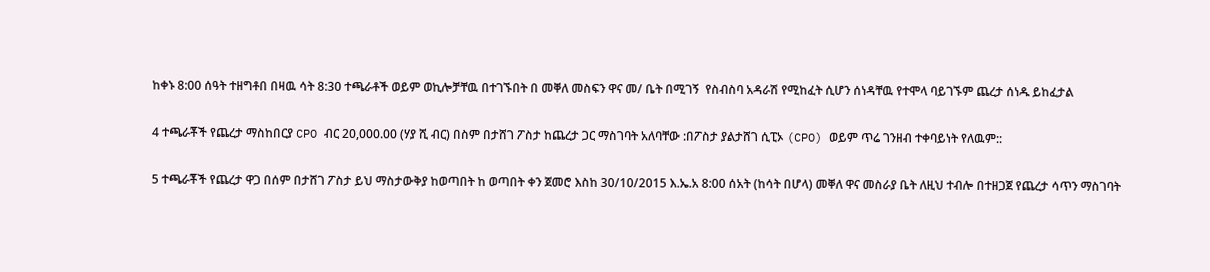ከቀኑ 8:00 ሰዓት ተዘግቶበ በዛዉ ሳት 8:30 ተጫራቶች ወይም ወኪሎቻቸዉ በተገኙበት በ መቐለ መስፍን ዋና መ/ ቤት በሚገኝ  የስብስባ አዳራሽ የሚከፈት ሲሆን ሰነዳቸዉ የተሞላ ባይገኙም ጨረታ ሰነዱ ይከፈታል

4 ተጫራቾች የጨረታ ማስከበርያ CPO ብር 20,000.00 (ሃያ ሺ ብር) በስም በታሸገ ፖስታ ከጨረታ ጋር ማስገባት አለባቸው :በፖስታ ያልታሸገ ሲፒኦ (CPO) ወይም ጥሬ ገንዘብ ተቀባይነት የለዉም::

5 ተጫራቾች የጨረታ ዋጋ በሰም በታሸገ ፖስታ ይህ ማስታውቅያ ከወጣበት ከ ወጣበት ቀን ጀመሮ እስከ 30/10/2015 እ.ኤ.አ 8:00 ሰአት (ከሳት በሆላ) መቐለ ዋና መስራያ ቤት ለዚህ ተብሎ በተዘጋጀ የጨረታ ሳጥን ማስገባት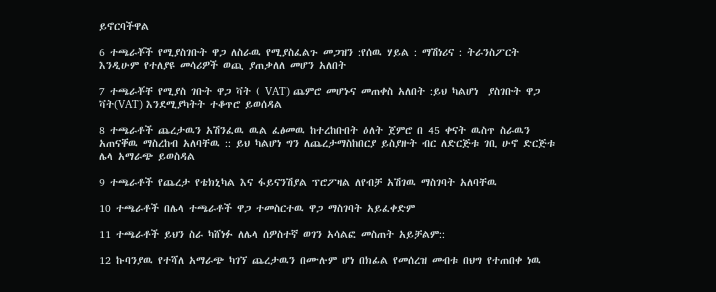ይኖርባችዋል

6 ተጫራቾች የሚያስገቡት ዋጋ ለስራዉ የሚያስፈልጉ መጋዝን :የሰዉ ሃይል : ማሽነሪና : ትራንስፖርት እንዲሁም የተለያዩ መሳሪዎች ወጪ ያጠቃለለ መሆን አለበት

7 ተጫራቾቸ የሚያስ ገቡት ዋጋ ቫት ( VAT) ጨምሮ መሆኑና መጠቀስ አለበት :ይህ ካልሆነ  ያስገቡት ዋጋ ቫት(VAT) እንደሚያካትት ተቆጥሮ ይወሰዳል

8 ተጫራቶች ጨረታዉን አሽንፈዉ ዉል ፈፅመዉ ከተረከቡበት ዕለት ጀምሮ በ 45 ቀናት ዉስጥ ስራዉን አጠናቐዉ ማስረከብ አለባቸዉ :: ይህ ካልሆነ ግን ለጨረታማስከበርያ ይስያዙት ብር ለድርጅቱ ገቢ ሁኖ ድርጅቱ ሌላ አማራጭ ይወስዳል

9 ተጫራቶች የጨረታ የቴክኒካል እና ፋይናንሽያል ፕሮፖዛል ለየብቻ አሽገዉ ማስገባት አለባቸዉ

10 ተጫራቶች በሌላ ተጫራቶች ዋጋ ተመስርተዉ ዋጋ ማስገባት አይፈቀድም

11 ተጫራቶች ይህን ስራ ካሸነፉ ለሌላ ሰዎስተኛ ወገን አሳልፎ መስጠት አይቻልም::

12 ኩባንያዉ የተሻለ አማራጭ ካገኘ ጨረታዉን በሙሉም ሆነ በክፊል የመሰረዝ መብቱ በህግ የተጠበቀ ነዉ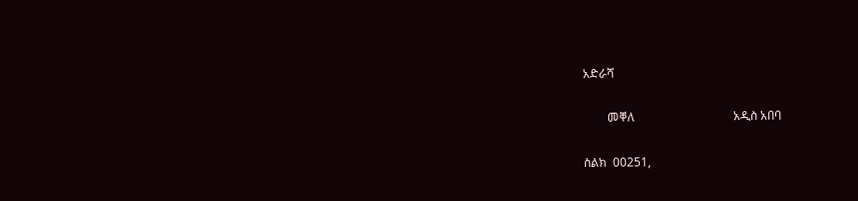አድራሻ

        መቐለ                                 አዲስ አበባ

ስልክ  00251,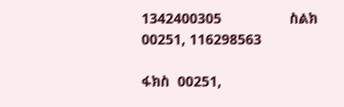1342400305                 ስልክ      00251, 116298563

ፋክስ  00251,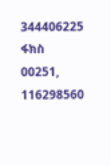344406225                   ፋክስ     00251, 116298560